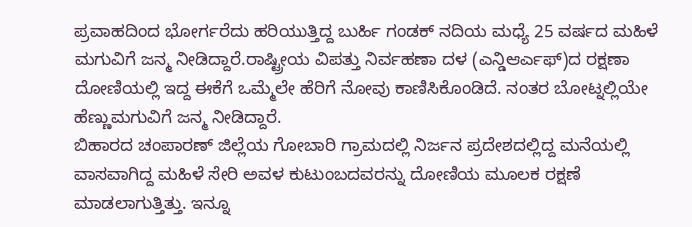ಪ್ರವಾಹದಿಂದ ಭೋರ್ಗರೆದು ಹರಿಯುತ್ತಿದ್ದ ಬುರ್ಹಿ ಗಂಡಕ್ ನದಿಯ ಮಧ್ಯೆ 25 ವರ್ಷದ ಮಹಿಳೆ ಮಗುವಿಗೆ ಜನ್ಮ ನೀಡಿದ್ದಾರೆ.ರಾಷ್ಟ್ರೀಯ ವಿಪತ್ತು ನಿರ್ವಹಣಾ ದಳ (ಎನ್ಡಿಆರ್ಎಫ್)ದ ರಕ್ಷಣಾ ದೋಣಿಯಲ್ಲಿ ಇದ್ದ ಈಕೆಗೆ ಒಮ್ಮೆಲೇ ಹೆರಿಗೆ ನೋವು ಕಾಣಿಸಿಕೊಂಡಿದೆ. ನಂತರ ಬೋಟ್ನಲ್ಲಿಯೇ ಹೆಣ್ಣುಮಗುವಿಗೆ ಜನ್ಮ ನೀಡಿದ್ದಾರೆ.
ಬಿಹಾರದ ಚಂಪಾರಣ್ ಜಿಲ್ಲೆಯ ಗೋಬಾರಿ ಗ್ರಾಮದಲ್ಲಿ ನಿರ್ಜನ ಪ್ರದೇಶದಲ್ಲಿದ್ದ ಮನೆಯಲ್ಲಿ ವಾಸವಾಗಿದ್ದ ಮಹಿಳೆ ಸೇರಿ ಅವಳ ಕುಟುಂಬದವರನ್ನು ದೋಣಿಯ ಮೂಲಕ ರಕ್ಷಣೆ ಮಾಡಲಾಗುತ್ತಿತ್ತು. ಇನ್ನೂ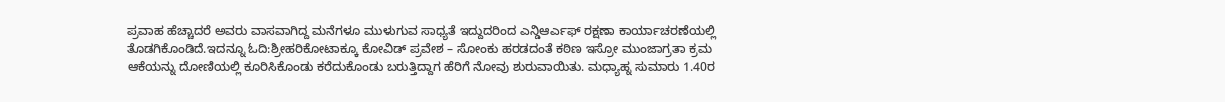ಪ್ರವಾಹ ಹೆಚ್ಚಾದರೆ ಅವರು ವಾಸವಾಗಿದ್ದ ಮನೆಗಳೂ ಮುಳುಗುವ ಸಾಧ್ಯತೆ ಇದ್ದುದರಿಂದ ಎನ್ಡಿಆರ್ಎಫ್ ರಕ್ಷಣಾ ಕಾರ್ಯಾಚರಣೆಯಲ್ಲಿ ತೊಡಗಿಕೊಂಡಿದೆ.ಇದನ್ನೂ ಓದಿ:ಶ‍್ರೀಹರಿಕೋಟಾಕ್ಕೂ ಕೋವಿಡ್ ಪ್ರವೇಶ – ಸೋಂಕು ಹರಡದಂತೆ ಕಠಿಣ ಇಸ್ರೋ ಮುಂಜಾಗ್ರತಾ ಕ್ರಮ
ಆಕೆಯನ್ನು ದೋಣಿಯಲ್ಲಿ ಕೂರಿಸಿಕೊಂಡು ಕರೆದುಕೊಂಡು ಬರುತ್ತಿದ್ದಾಗ ಹೆರಿಗೆ ನೋವು ಶುರುವಾಯಿತು. ಮಧ್ಯಾಹ್ನ ಸುಮಾರು 1.40ರ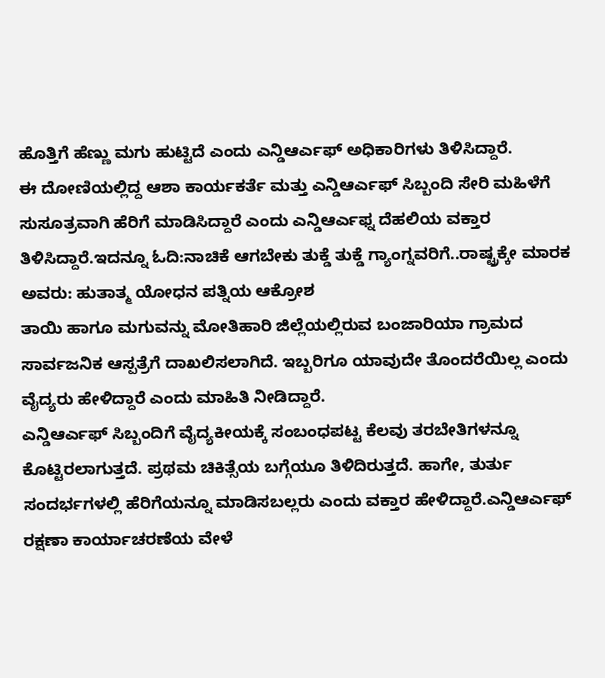ಹೊತ್ತಿಗೆ ಹೆಣ್ಣು ಮಗು ಹುಟ್ಟಿದೆ ಎಂದು ಎನ್ಡಿಆರ್ಎಫ್ ಅಧಿಕಾರಿಗಳು ತಿಳಿಸಿದ್ದಾರೆ.
ಈ ದೋಣಿಯಲ್ಲಿದ್ದ ಆಶಾ ಕಾರ್ಯಕರ್ತೆ ಮತ್ತು ಎನ್ಡಿಆರ್ಎಫ್ ಸಿಬ್ಬಂದಿ ಸೇರಿ ಮಹಿಳೆಗೆ ಸುಸೂತ್ರವಾಗಿ ಹೆರಿಗೆ ಮಾಡಿಸಿದ್ದಾರೆ ಎಂದು ಎನ್ಡಿಆರ್ಎಫ್ನ ದೆಹಲಿಯ ವಕ್ತಾರ ತಿಳಿಸಿದ್ದಾರೆ.ಇದನ್ನೂ ಓದಿ:ನಾಚಿಕೆ ಆಗಬೇಕು ತುಕ್ಡೆ ತುಕ್ಡೆ ಗ್ಯಾಂಗ್ನವರಿಗೆ..ರಾಷ್ಟ್ರಕ್ಕೇ ಮಾರಕ ಅವರು: ಹುತಾತ್ಮ ಯೋಧನ ಪತ್ನಿಯ ಆಕ್ರೋಶ
ತಾಯಿ ಹಾಗೂ ಮಗುವನ್ನು ಮೋತಿಹಾರಿ ಜಿಲ್ಲೆಯಲ್ಲಿರುವ ಬಂಜಾರಿಯಾ ಗ್ರಾಮದ ಸಾರ್ವಜನಿಕ ಆಸ್ಪತ್ರೆಗೆ ದಾಖಲಿಸಲಾಗಿದೆ. ಇಬ್ಬರಿಗೂ ಯಾವುದೇ ತೊಂದರೆಯಿಲ್ಲ ಎಂದು ವೈದ್ಯರು ಹೇಳಿದ್ದಾರೆ ಎಂದು ಮಾಹಿತಿ ನೀಡಿದ್ದಾರೆ.
ಎನ್ಡಿಆರ್ಎಫ್ ಸಿಬ್ಬಂದಿಗೆ ವೈದ್ಯಕೀಯಕ್ಕೆ ಸಂಬಂಧಪಟ್ಟ ಕೆಲವು ತರಬೇತಿಗಳನ್ನೂ ಕೊಟ್ಟಿರಲಾಗುತ್ತದೆ. ಪ್ರಥಮ ಚಿಕಿತ್ಸೆಯ ಬಗ್ಗೆಯೂ ತಿಳಿದಿರುತ್ತದೆ. ಹಾಗೇ, ತುರ್ತು ಸಂದರ್ಭಗಳಲ್ಲಿ ಹೆರಿಗೆಯನ್ನೂ ಮಾಡಿಸಬಲ್ಲರು ಎಂದು ವಕ್ತಾರ ಹೇಳಿದ್ದಾರೆ.ಎನ್ಡಿಆರ್ಎಫ್ ರಕ್ಷಣಾ ಕಾರ್ಯಾಚರಣೆಯ ವೇಳೆ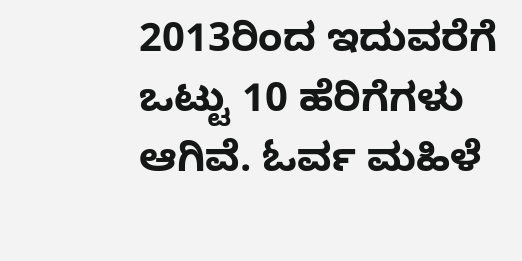2013ರಿಂದ ಇದುವರೆಗೆ ಒಟ್ಟು 10 ಹೆರಿಗೆಗಳು ಆಗಿವೆ. ಓರ್ವ ಮಹಿಳೆ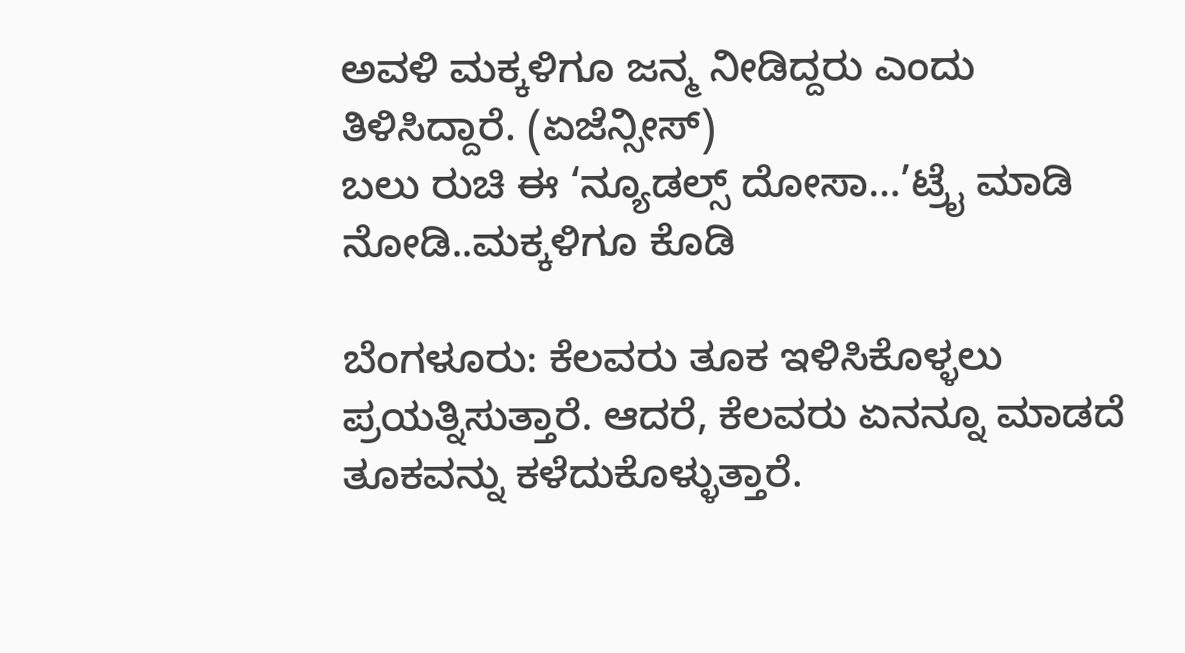ಅವಳಿ ಮಕ್ಕಳಿಗೂ ಜನ್ಮ ನೀಡಿದ್ದರು ಎಂದು ತಿಳಿಸಿದ್ದಾರೆ. (ಏಜೆನ್ಸೀಸ್)
ಬಲು ರುಚಿ ಈ ‘ನ್ಯೂಡಲ್ಸ್ ದೋಸಾ…’ಟ್ರೈ ಮಾಡಿ ನೋಡಿ..ಮಕ್ಕಳಿಗೂ ಕೊಡಿ

ಬೆಂಗಳೂರು: ಕೆಲವರು ತೂಕ ಇಳಿಸಿಕೊಳ್ಳಲು ಪ್ರಯತ್ನಿಸುತ್ತಾರೆ. ಆದರೆ, ಕೆಲವರು ಏನನ್ನೂ ಮಾಡದೆ ತೂಕವನ್ನು ಕಳೆದುಕೊಳ್ಳುತ್ತಾರೆ.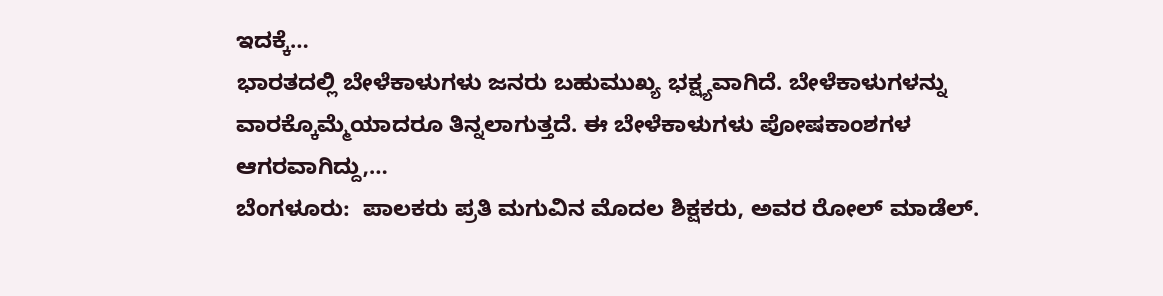ಇದಕ್ಕೆ…
ಭಾರತದಲ್ಲಿ ಬೇಳೆಕಾಳುಗಳು ಜನರು ಬಹುಮುಖ್ಯ ಭಕ್ಷ್ಯವಾಗಿದೆ. ಬೇಳೆಕಾಳುಗಳನ್ನು ವಾರಕ್ಕೊಮ್ಮೆಯಾದರೂ ತಿನ್ನಲಾಗುತ್ತದೆ. ಈ ಬೇಳೆಕಾಳುಗಳು ಪೋಷಕಾಂಶಗಳ ಆಗರವಾಗಿದ್ದು,…
ಬೆಂಗಳೂರು:  ಪಾಲಕರು ಪ್ರತಿ ಮಗುವಿನ ಮೊದಲ ಶಿಕ್ಷಕರು, ಅವರ ರೋಲ್ ಮಾಡೆಲ್.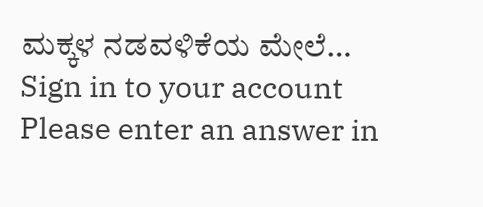ಮಕ್ಕಳ ನಡವಳಿಕೆಯ ಮೇಲೆ…
Sign in to your account
Please enter an answer in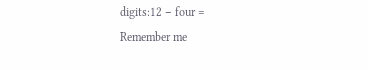digits:12 − four =
Remember me